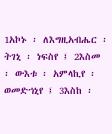1አኮኑ ፡ ለእግዚአብሔር ፡ ትገኒ ፡ ነፍስየ ፤ 2እስመ ፡ ውእቱ ፡ አምላኪየ ፡ ወመድኀኒየ ፤ 3እስከ ፡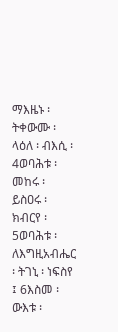ማእዜኑ ፡ ትቀውሙ ፡ ላዕለ ፡ ብእሲ ፡ 4ወባሕቱ ፡ መከሩ ፡ ይስዐሩ ፡ ክብርየ ፡ 5ወባሕቱ ፡ ለእግዚአብሔር ፡ ትገኒ ፡ ነፍስየ ፤ 6እስመ ፡ ውእቱ ፡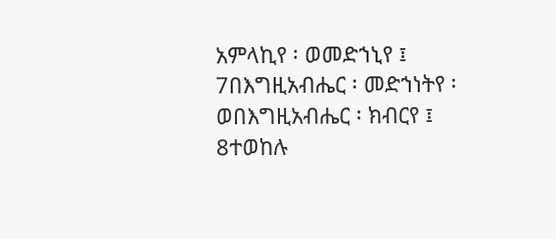አምላኪየ ፡ ወመድኀኒየ ፤ 7በእግዚአብሔር ፡ መድኀነትየ ፡ ወበእግዚአብሔር ፡ ክብርየ ፤ 8ተወከሉ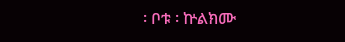፡ ቦቱ ፡ ኵልክሙ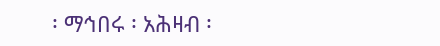፡ ማኅበሩ ፡ አሕዛብ ፡